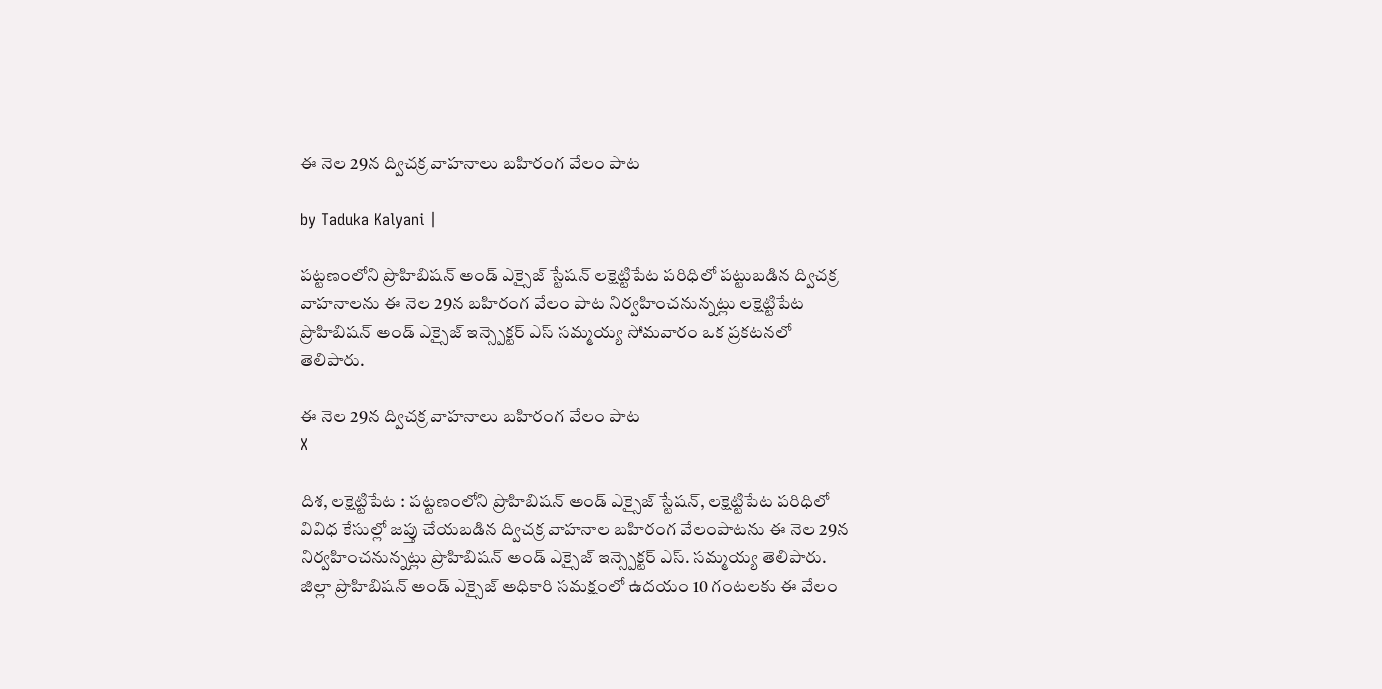ఈ నెల 29న ద్విచక్ర వాహనాలు బహిరంగ వేలం పాట

by Taduka Kalyani |

పట్టణంలోని ప్రొహిబిషన్ అండ్ ఎక్సైజ్ స్టేషన్ లక్షెట్టిపేట పరిధిలో పట్టుబడిన ద్విచక్ర వాహనాలను ఈ నెల 29న బహిరంగ వేలం పాట నిర్వహించనున్నట్లు లక్షెట్టిపేట ప్రొహిబిషన్ అండ్ ఎక్సైజ్ ఇన్స్పెక్టర్ ఎస్ సమ్మయ్య సోమవారం ఒక ప్రకటనలో తెలిపారు.

ఈ నెల 29న ద్విచక్ర వాహనాలు బహిరంగ వేలం పాట
X

దిశ, లక్షెట్టిపేట : పట్టణంలోని ప్రొహిబిషన్ అండ్ ఎక్సైజ్ స్టేషన్, లక్షెట్టిపేట పరిధిలో వివిధ కేసుల్లో జప్తు చేయబడిన ద్విచక్ర వాహనాల బహిరంగ వేలంపాటను ఈ నెల 29న నిర్వహించనున్నట్లు ప్రొహిబిషన్ అండ్ ఎక్సైజ్ ఇన్స్పెక్టర్ ఎస్. సమ్మయ్య తెలిపారు. జిల్లా ప్రొహిబిషన్ అండ్ ఎక్సైజ్ అధికారి సమక్షంలో ఉదయం 10 గంటలకు ఈ వేలం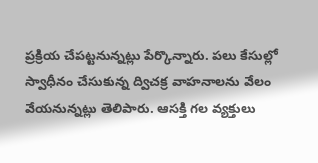ప్రక్రియ చేపట్టనున్నట్లు పేర్కొన్నారు. పలు కేసుల్లో స్వాధీనం చేసుకున్న ద్విచక్ర వాహనాలను వేలం వేయనున్నట్లు తెలిపారు. ఆసక్తి గల వ్యక్తులు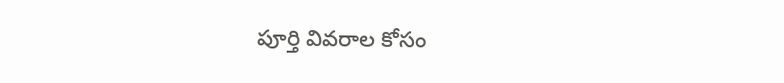పూర్తి వివరాల కోసం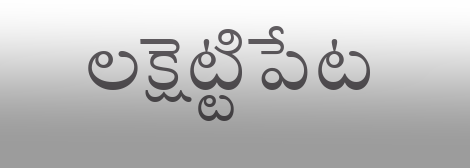లక్షెట్టిపేట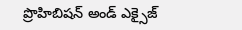ప్రొహిబిషన్ అండ్ ఎక్సైజ్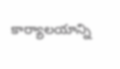కార్యాలయాన్ని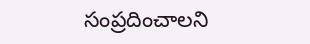సంప్రదించాలని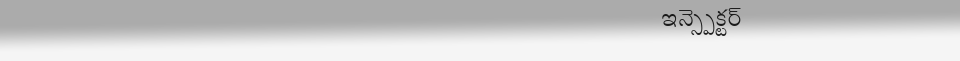ఇన్స్పెక్టర్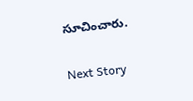సూచించారు.

Next Story